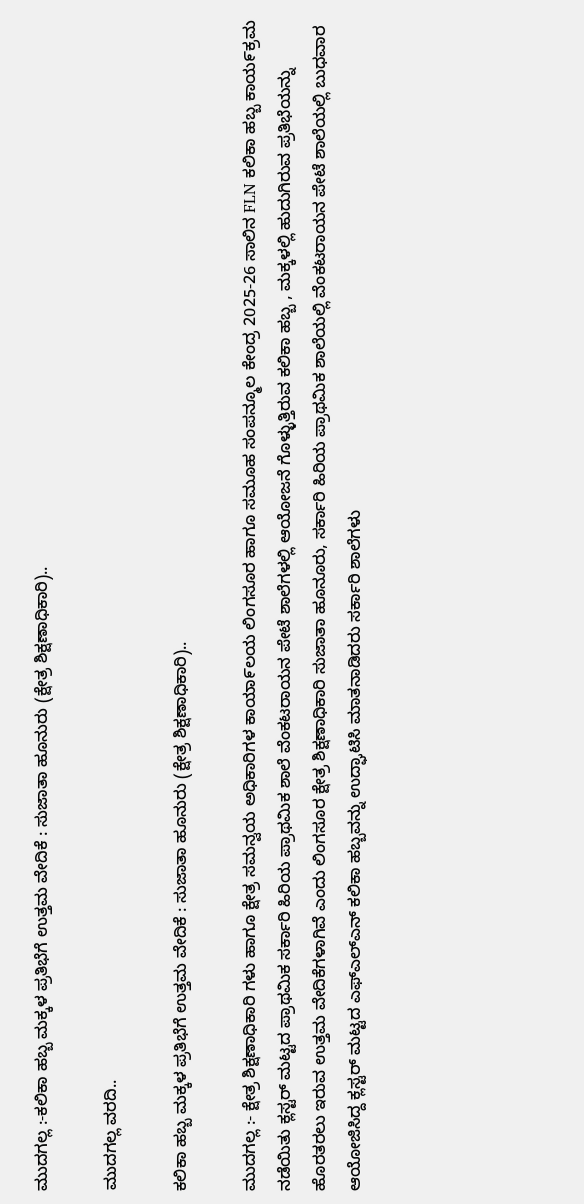ಮುದಗಲ್ಲ :-ಕಲಿಕಾ ಹಬ್ಬ ಮಕ್ಕಳ ಪ್ರತಿಭೆಗೆ ಉತ್ತಮ ವೇದಿಕೆ : ಸುಜಾತಾ ಹೂನುರು (ಕ್ಷೇತ್ರ ಶಿಕ್ಷಣಾಧಿಕಾರಿ)..

ಮುದಗಲ್ಲ ವರದಿ..

ಕಲಿಕಾ ಹಬ್ಬ ಮಕ್ಕಳ ಪ್ರತಿಭೆಗೆ ಉತ್ತಮ ವೇದಿಕೆ : ಸುಜಾತಾ ಹೂನುರು (ಕ್ಷೇತ್ರ ಶಿಕ್ಷಣಾಧಿಕಾರಿ)..

ಮುದಗಲ್ಲ :- ಕ್ಷೇತ್ರ ಶಿಕ್ಷಣಾಧಿಕಾರಿ ಗಳು ಹಾಗೂ ಕ್ಷೇತ್ರ ಸಮನ್ವಯ ಅಧಿಕಾರಿಗಳ ಕಾಯಾ೯ಲಯ ಲಿಂಗಸೂರ ಹಾಗೂ ಸಮೂಹ ಸಂಪನ್ಮೂಲ ಕೇಂದ್ರ 2025-26 ಸಾಲಿನ FLN ಕಲಿಕಾ ಹಬ್ಬ ಕಾಯ೯ಕ್ರಮ ನಡೆಯಿತು ಕ್ಲಸ್ಟರ್ ಮಟ್ಟದ ಪ್ರಾಥಮಿಕ ಸರ್ಕಾರಿ ಹಿರಿಯ ಪ್ರಾಥಮಿಕ ಶಾಲೆ ವೆಂಕಟರಾಯನ ಪೇಟೆ ಶಾಲೆಗಳಲ್ಲಿ ಆಯೋಜನೆ ಗೊಳ್ಳುತ್ತಿರುವ ಕಲಿಕಾ ಹಬ್ಬ , ಮಕ್ಕಳಲ್ಲಿ ಹುದುಗಿರುವ ಪ್ರತಿಭೆಯನ್ನು ಹೊರತರಲು ಇರುವ ಉತ್ತಮ ವೇದಿಕೆಗಳಾಗಿವೆ ಎಂದು ಲಿಂಗಸೂರ ಕ್ಷೇತ್ರ ಶಿಕ್ಷಣಾಧಿಕಾರಿ ಸುಜಾತಾ ಹೂನೂರು, ಸರ್ಕಾರಿ ಹಿರಿಯ ಪ್ರಾಥಮಿಕ ಶಾಲೆಯಲ್ಲಿ ವೆಂಕಟರಾಯನ ಪೇಟೆ ಶಾಲೆಯಲ್ಲಿ ಬುಧವಾರ ಆಯೋಜಿಸಿದ್ದ ಕ್ಲಸ್ಟರ್ ಮಟ್ಟದ ಎಫ್‌ಎಲ್‌ಎನ್ ಕಲಿಕಾ ಹಬ್ಬವನ್ನು ಉದ್ಘಾಟಿಸಿ ಮಾತನಾಡಿದರು ಸರ್ಕಾರಿ ಶಾಲೆಗಳು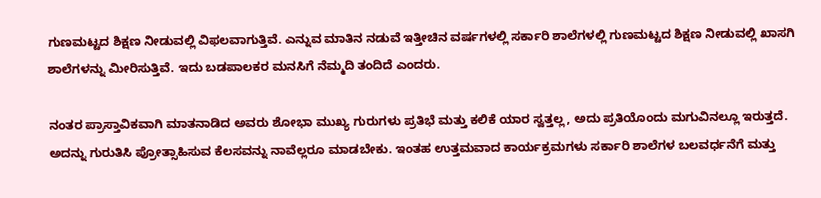ಗುಣಮಟ್ಟದ ಶಿಕ್ಷಣ ನೀಡುವಲ್ಲಿ ವಿಫಲವಾಗುತ್ತಿವೆ. ಎನ್ನುವ ಮಾತಿನ ನಡುವೆ ಇತ್ತೀಚಿನ ವರ್ಷಗಳಲ್ಲಿ ಸರ್ಕಾರಿ ಶಾಲೆಗಳಲ್ಲಿ ಗುಣಮಟ್ಟದ ಶಿಕ್ಷಣ ನೀಡುವಲ್ಲಿ ಖಾಸಗಿ ಶಾಲೆಗಳನ್ನು ಮೀರಿಸುತ್ತಿವೆ. ಇದು ಬಡಪಾಲಕರ ಮನಸಿಗೆ ನೆಮ್ಮದಿ ತಂದಿದೆ ಎಂದರು.

ನಂತರ ಪ್ರಾಸ್ತಾವಿಕವಾಗಿ ಮಾತನಾಡಿದ ಅವರು ಶೋಭಾ ಮುಖ್ಯ ಗುರುಗಳು ಪ್ರತಿಭೆ ಮತ್ತು ಕಲಿಕೆ ಯಾರ ಸ್ವತ್ತಲ್ಲ, ಅದು ಪ್ರತಿಯೊಂದು ಮಗುವಿನಲ್ಲೂ ಇರುತ್ತದೆ. ಅದನ್ನು ಗುರುತಿಸಿ ಪ್ರೋತ್ಸಾಹಿಸುವ ಕೆಲಸವನ್ನು ನಾವೆಲ್ಲರೂ ಮಾಡಬೇಕು. ಇಂತಹ ಉತ್ತಮವಾದ ಕಾರ್ಯಕ್ರಮಗಳು ಸರ್ಕಾರಿ ಶಾಲೆಗಳ ಬಲವರ್ಧನೆಗೆ ಮತ್ತು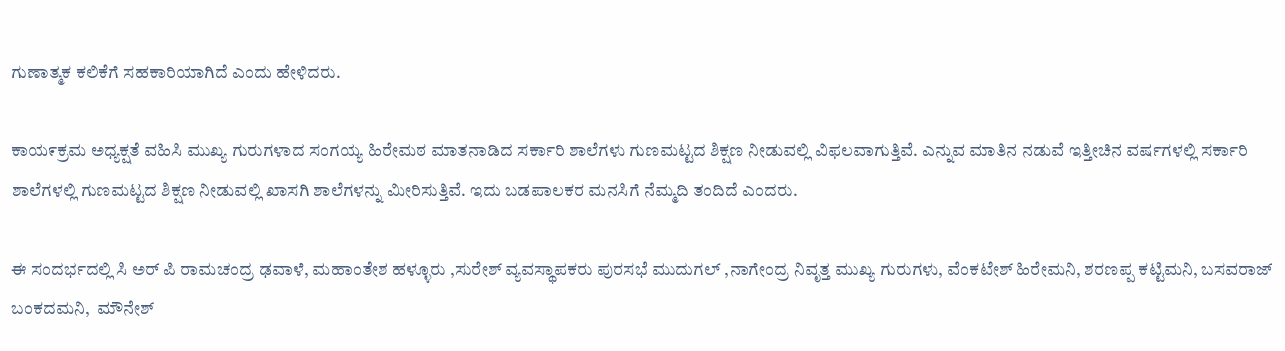ಗುಣಾತ್ಮಕ ಕಲಿಕೆಗೆ ಸಹಕಾರಿಯಾಗಿದೆ ಎಂದು ಹೇಳಿದರು.

ಕಾಯ೯ಕ್ರಮ ಅಧ್ಯಕ್ಷತೆ ವಹಿಸಿ ಮುಖ್ಯ ಗುರುಗಳಾದ ಸಂಗಯ್ಯ ಹಿರೇಮಠ ಮಾತನಾಡಿದ ಸರ್ಕಾರಿ ಶಾಲೆಗಳು ಗುಣಮಟ್ಟದ ಶಿಕ್ಷಣ ನೀಡುವಲ್ಲಿ ವಿಫಲವಾಗುತ್ತಿವೆ. ಎನ್ನುವ ಮಾತಿನ ನಡುವೆ ಇತ್ತೀಚಿನ ವರ್ಷಗಳಲ್ಲಿ ಸರ್ಕಾರಿ ಶಾಲೆಗಳಲ್ಲಿ ಗುಣಮಟ್ಟದ ಶಿಕ್ಷಣ ನೀಡುವಲ್ಲಿ ಖಾಸಗಿ ಶಾಲೆಗಳನ್ನು ಮೀರಿಸುತ್ತಿವೆ. ಇದು ಬಡಪಾಲಕರ ಮನಸಿಗೆ ನೆಮ್ಮದಿ ತಂದಿದೆ ಎಂದರು.

ಈ ಸಂದರ್ಭದಲ್ಲಿ ಸಿ ಅರ್ ಪಿ ರಾಮಚಂದ್ರ ಢವಾಳೆ, ಮಹಾಂತೇಶ ಹಳ್ಳೂರು ,ಸುರೇಶ್ ವ್ಯವಸ್ಥಾಪಕರು ಪುರಸಭೆ ಮುದುಗಲ್ ,ನಾಗೇಂದ್ರ ನಿವೃತ್ತ ಮುಖ್ಯ ಗುರುಗಳು, ವೆಂಕಟೇಶ್ ಹಿರೇಮನಿ, ಶರಣಪ್ಪ ಕಟ್ಟಿಮನಿ, ಬಸವರಾಜ್ ಬಂಕದಮನಿ,  ಮೌನೇಶ್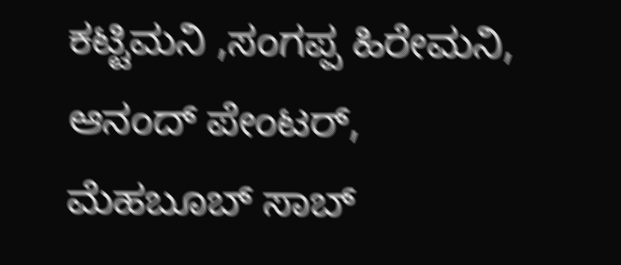ಕಟ್ಟಿಮನಿ ,ಸಂಗಪ್ಪ ಹಿರೇಮನಿ, ಆನಂದ್ ಪೇಂಟರ್, ಮೆಹಬೂಬ್ ಸಾಬ್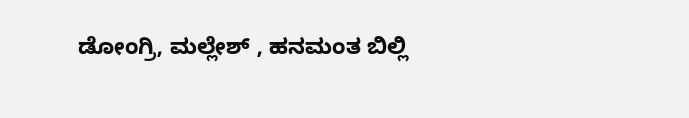ಡೋಂಗ್ರಿ, ಮಲ್ಲೇಶ್ , ಹನಮಂತ ಬಿಲ್ಲಿ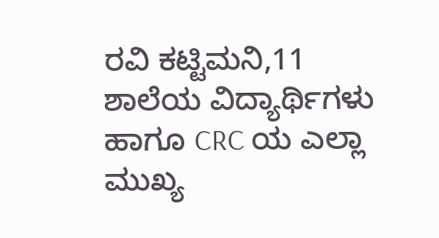ರವಿ ಕಟ್ಟಿಮನಿ,11 ಶಾಲೆಯ ವಿದ್ಯಾರ್ಥಿಗಳು ಹಾಗೂ CRC ಯ ಎಲ್ಲಾ ಮುಖ್ಯ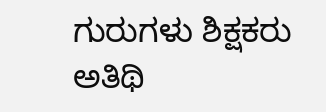ಗುರುಗಳು ಶಿಕ್ಷಕರು ಅತಿಥಿ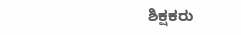ಶಿಕ್ಷಕರು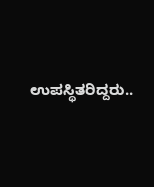ಉಪಸ್ಥಿತರಿದ್ದರು..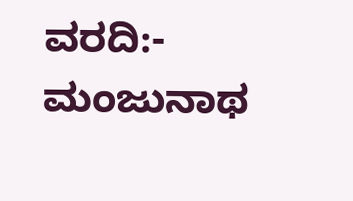ವರದಿ:- ಮಂಜುನಾಥ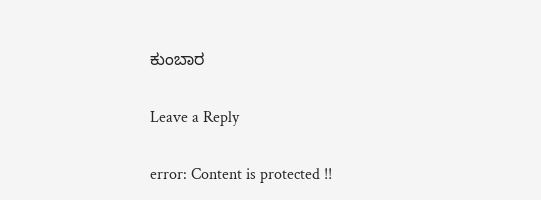ಕುಂಬಾರ

Leave a Reply

error: Content is protected !!